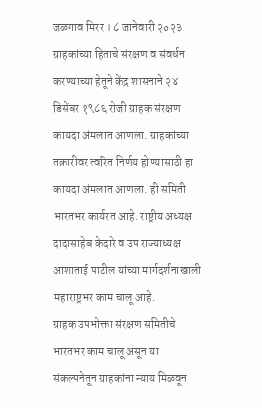जळगाव मिरर । ८ जानेवारी २०२३
ग्राहकांच्या हिताचे संरक्षण व संवर्धन करण्याच्या हेतूने केंद्र शासनाने २४ डिसेंबर १९८६ रोजी ग्राहक संरक्षण कायदा अंमलात आणला. ग्राहकांच्या तक्रारीवर त्वरित निर्णय होण्यासाठी हा कायदा अंमलात आणला. ही समिती भारतभर कार्यरत आहे. राष्ट्रीय अध्यक्ष दादासाहेब केदारे व उप राज्याध्यक्ष आशाताई पाटील यांच्या मार्गदर्शनाखाली महाराष्ट्रभर काम चालू आहे.
ग्राहक उपभोक्ता संरक्षण समितीचे भारतभर काम चालू असून या संकल्पनेतून ग्राहकांना न्याय मिळवून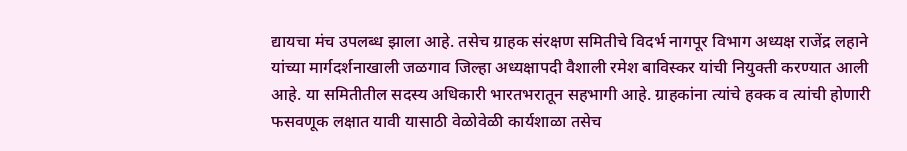द्यायचा मंच उपलब्ध झाला आहे. तसेच ग्राहक संरक्षण समितीचे विदर्भ नागपूर विभाग अध्यक्ष राजेंद्र लहाने यांच्या मार्गदर्शनाखाली जळगाव जिल्हा अध्यक्षापदी वैशाली रमेश बाविस्कर यांची नियुक्ती करण्यात आली आहे. या समितीतील सदस्य अधिकारी भारतभरातून सहभागी आहे. ग्राहकांना त्यांचे हक्क व त्यांची होणारी फसवणूक लक्षात यावी यासाठी वेळोवेळी कार्यशाळा तसेच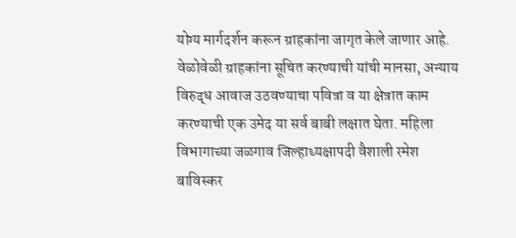योग्य मार्गदर्शन करून ग्राहकांना जागृत केले जाणार आहे. वेळोवेळी ग्राहकांना सूचित करण्याची यांची मानसा, अन्याय विरुद्ध आवाज उठवण्याचा पवित्रा व या क्षेत्रात काम करण्याची एक उमेद या सर्व बाबी लक्षात घेता. महिला विभागाच्या जळगाव जिल्हाध्यक्षापदी वैशाली रमेश बाविस्कर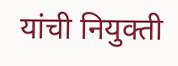यांची नियुक्ती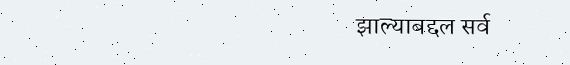झाल्याबद्दल सर्व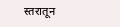स्तरातून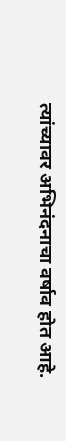त्यांच्यावर अभिनंदनाचा वर्षाव होत आहे.